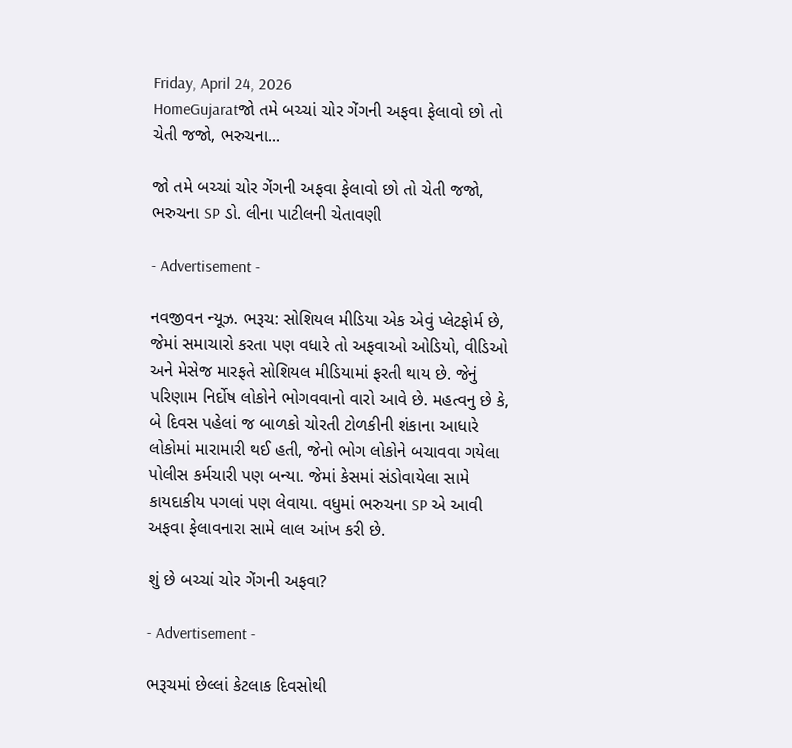Friday, April 24, 2026
HomeGujaratજો તમે બચ્ચાં ચોર ગેંગની અફવા ફેલાવો છો તો ચેતી જજો, ભરુચના...

જો તમે બચ્ચાં ચોર ગેંગની અફવા ફેલાવો છો તો ચેતી જજો, ભરુચના SP ડો. લીના પાટીલની ચેતાવણી

- Advertisement -

નવજીવન ન્યૂઝ. ભરૂચ: સોશિયલ મીડિયા એક એવું પ્લેટફોર્મ છે, જેમાં સમાચારો કરતા પણ વધારે તો અફવાઓ ઓડિયો, વીડિઓ અને મેસેજ મારફતે સોશિયલ મીડિયામાં ફરતી થાય છે. જેનું પરિણામ નિર્દોષ લોકોને ભોગવવાનો વારો આવે છે. મહત્વનુ છે કે, બે દિવસ પહેલાં જ બાળકો ચોરતી ટોળકીની શંકાના આધારે લોકોમાં મારામારી થઈ હતી, જેનો ભોગ લોકોને બચાવવા ગયેલા પોલીસ કર્મચારી પણ બન્યા. જેમાં કેસમાં સંડોવાયેલા સામે કાયદાકીય પગલાં પણ લેવાયા. વધુમાં ભરુચના SP એ આવી અફવા ફેલાવનારા સામે લાલ આંખ કરી છે.

શું છે બચ્ચાં ચોર ગેંગની અફવા?

- Advertisement -

ભરૂચમાં છેલ્લાં કેટલાક દિવસોથી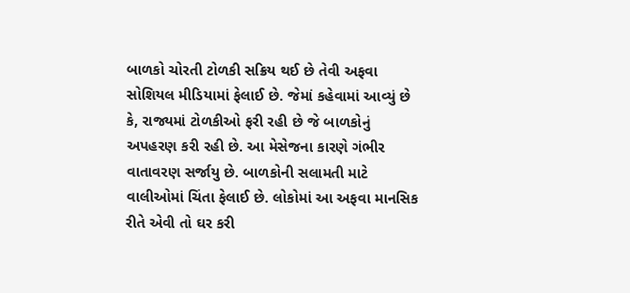બાળકો ચોરતી ટોળકી સક્રિય થઈ છે તેવી અફવા સોશિયલ મીડિયામાં ફેલાઈ છે. જેમાં કહેવામાં આવ્યું છે કે, રાજ્યમાં ટોળકીઓ ફરી રહી છે જે બાળકોનું અપહરણ કરી રહી છે. આ મેસેજના કારણે ગંભીર વાતાવરણ સર્જાયુ છે. બાળકોની સલામતી માટે વાલીઓમાં ચિંતા ફેલાઈ છે. લોકોમાં આ અફવા માનસિક રીતે એવી તો ઘર કરી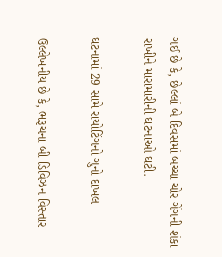ગઈ છે કે, છેલ્લાં બે દિવસમાં બચ્ચા ચોર ગેંગની શંકા રાખીને મારામારીની ઘટનાઓ ઘટી.

ઘટનામાં 29 સામે રાયોટિંગનો ગુનો દાખલ

ઉલ્લેખનીય છે કે, ભરૂચના બી ડિવિઝન વિસ્તાર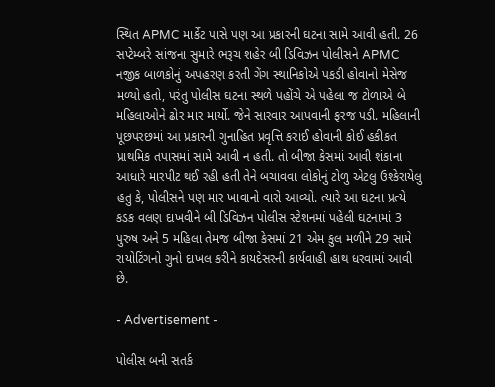સ્થિત APMC માર્કેટ પાસે પણ આ પ્રકારની ઘટના સામે આવી હતી. 26 સપ્ટેમ્બરે સાંજના સુમારે ભરૂચ શહેર બી ડિવિઝન પોલીસને APMC નજીક બાળકોનું અપહરણ કરતી ગેંગ સ્થાનિકોએ પકડી હોવાનો મેસેજ મળ્યો હતો, પરંતુ પોલીસ ઘટના સ્થળે પહોંચે એ પહેલા જ ટોળાએ બે મહિલાઓને ઢોર માર માર્યો. જેને સારવાર આપવાની ફરજ પડી. મહિલાની પૂછપરછમાં આ પ્રકારની ગુનાહિત પ્રવૃત્તિ કરાઈ હોવાની કોઈ હકીકત પ્રાથમિક તપાસમાં સામે આવી ન હતી. તો બીજા કેસમાં આવી શંકાના આધારે મારપીટ થઈ રહી હતી તેને બચાવવા લોકોનું ટોળુ એટલુ ઉશ્કેરાયેલુ હતુ કે, પોલીસને પણ માર ખાવાનો વારો આવ્યો. ત્યારે આ ઘટના પ્રત્યે કડક વલણ દાખવીને બી ડિવિઝન પોલીસ સ્ટેશનમાં પહેલી ઘટનામાં 3 પુરુષ અને 5 મહિલા તેમજ બીજા કેસમાં 21 એમ કુલ મળીને 29 સામે રાયોટિંગનો ગુનો દાખલ કરીને કાયદેસરની કાર્યવાહી હાથ ધરવામાં આવી છે.

- Advertisement -

પોલીસ બની સતર્ક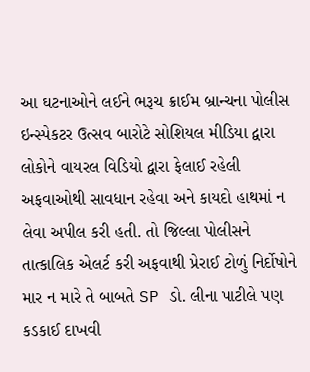આ ઘટનાઓને લઈને ભરૂચ ક્રાઈમ બ્રાન્ચના પોલીસ ઇન્સ્પેકટર ઉત્સવ બારોટે સોશિયલ મીડિયા દ્વારા લોકોને વાયરલ વિડિયો દ્વારા ફેલાઈ રહેલી અફવાઓથી સાવધાન રહેવા અને કાયદો હાથમાં ન લેવા અપીલ કરી હતી. તો જિલ્લા પોલીસને તાત્કાલિક એલર્ટ કરી અફવાથી પ્રેરાઈ ટોળું નિર્દોષોને માર ન મારે તે બાબતે SP ડો. લીના પાટીલે પણ કડકાઈ દાખવી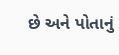છે અને પોતાનું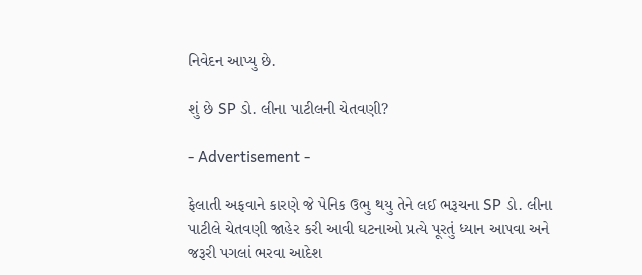નિવેદન આપ્યુ છે.

શું છે SP ડો. લીના પાટીલની ચેતવણી?

- Advertisement -

ફેલાતી અફવાને કારણે જે પેનિક ઉભુ થયુ તેને લઈ ભરૂચના SP ડો. લીના પાટીલે ચેતવણી જાહેર કરી આવી ઘટનાઓ પ્રત્યે પૂરતું ધ્યાન આપવા અને જરૂરી પગલાં ભરવા આદેશ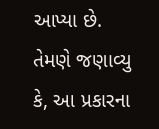આપ્યા છે. તેમણે જણાવ્યુ કે, આ પ્રકારના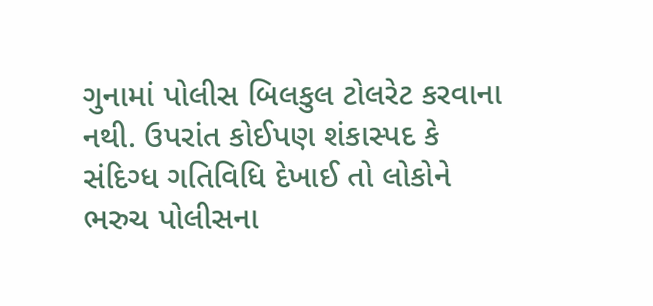ગુનામાં પોલીસ બિલકુલ ટોલરેટ કરવાના નથી. ઉપરાંત કોઈપણ શંકાસ્પદ કે સંદિગ્ધ ગતિવિધિ દેખાઈ તો લોકોને ભરુચ પોલીસના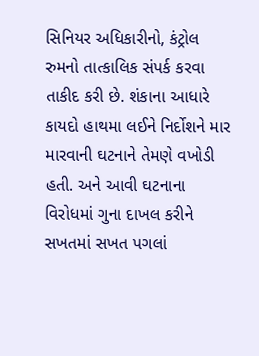સિનિયર અધિકારીનો, કંટ્રોલ રુમનો તાત્કાલિક સંપર્ક કરવા તાકીદ કરી છે. શંકાના આધારે કાયદો હાથમા લઈને નિર્દોશને માર મારવાની ઘટનાને તેમણે વખોડી હતી. અને આવી ઘટનાના વિરોધમાં ગુના દાખલ કરીને સખતમાં સખત પગલાં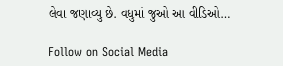લેવા જણાવ્યુ છે. વધુમાં જુઓ આ વીડિઓ…

Follow on Social Media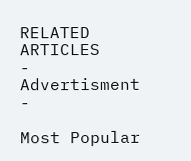RELATED ARTICLES
- Advertisment -

Most Popular